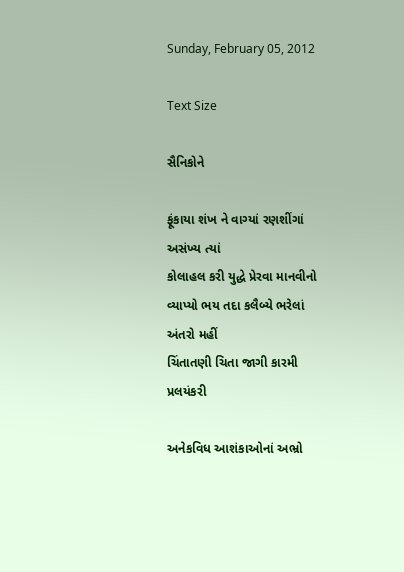Sunday, February 05, 2012

Text Size

સૈનિકોને

ફૂંકાયા શંખ ને વાગ્યાં રણશીંગાં અસંખ્ય ત્યાં
કોલાહલ કરી યુદ્ધે પ્રેરવા માનવીનો
વ્યાપ્યો ભય તદા કલૈબ્યે ભરેલાં અંતરો મહીં
ચિંતાતણી ચિતા જાગી કારમી પ્રલયંકરી

અનેકવિધ આશંકાઓનાં અભ્રો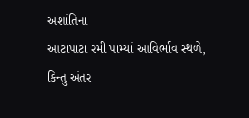અશાંતિના
આટાપાટા રમી પામ્યાં આવિર્ભાવ સ્થળે,
કિન્તુ અંતર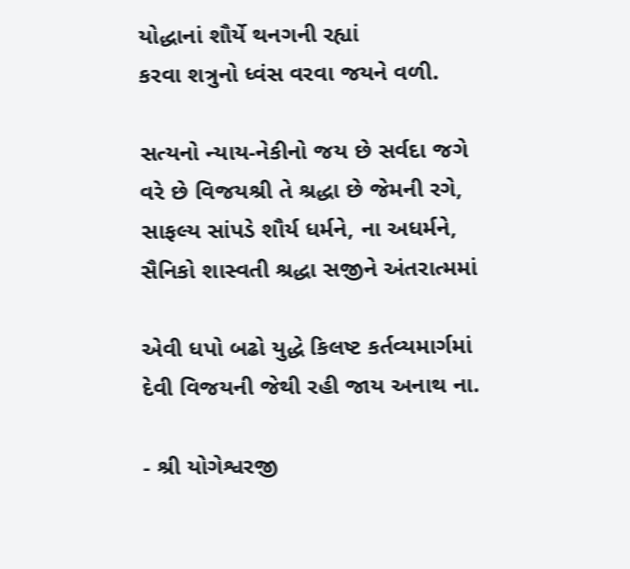યોદ્ધાનાં શૌર્યે થનગની રહ્યાં
કરવા શત્રુનો ધ્વંસ વરવા જયને વળી.

સત્યનો ન્યાય-નેકીનો જય છે સર્વદા જગે
વરે છે વિજયશ્રી તે શ્રદ્ધા છે જેમની રગે,
સાફલ્ય સાંપડે શૌર્ય ધર્મને, ના અધર્મને,
સૈનિકો શાસ્વતી શ્રદ્ધા સજીને અંતરાત્મમાં

એવી ધપો બઢો યુદ્ધે કિલષ્ટ કર્તવ્યમાર્ગમાં
દેવી વિજયની જેથી રહી જાય અનાથ ના.

- શ્રી યોગેશ્વરજી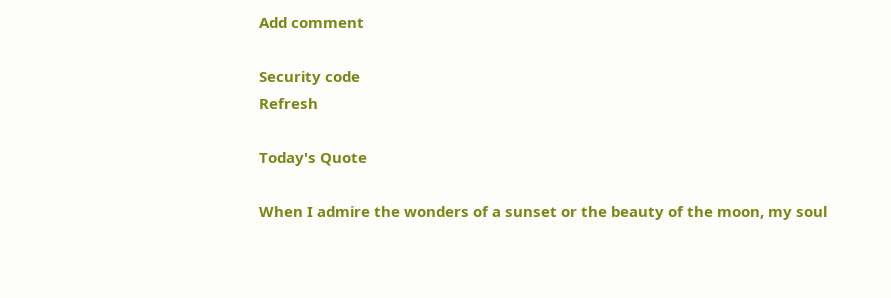Add comment

Security code
Refresh

Today's Quote

When I admire the wonders of a sunset or the beauty of the moon, my soul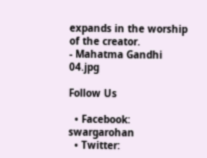expands in the worship of the creator.
- Mahatma Gandhi
04.jpg

Follow Us

  • Facebook: swargarohan
  • Twitter: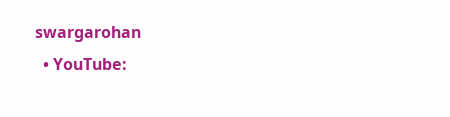swargarohan
  • YouTube: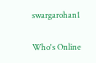swargarohan1

Who's Online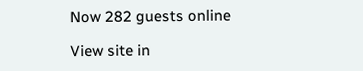Now 282 guests online

View site in